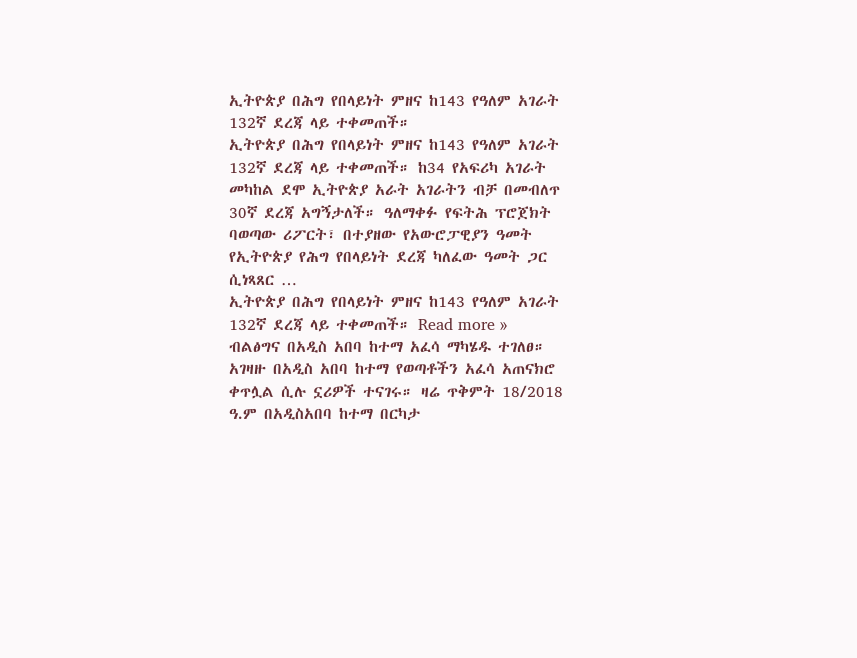ኢትዮጵያ በሕግ የበላይነት ምዘና ከ143 የዓለም አገራት 132ኛ ደረጃ ላይ ተቀመጠች።
ኢትዮጵያ በሕግ የበላይነት ምዘና ከ143 የዓለም አገራት 132ኛ ደረጃ ላይ ተቀመጠች። ከ34 የአፍሪካ አገራት መካከል ደሞ ኢትዮጵያ አራት አገራትን ብቻ በመብለጥ 30ኛ ደረጃ አግኝታለች። ዓለማቀፉ የፍትሕ ፕሮጀክት ባወጣው ሪፖርት፣ በተያዘው የአውሮፓዊያን ዓመት የኢትዮጵያ የሕግ የበላይነት ደረጃ ካለፈው ዓመት ጋር ሲነጻጸር …
ኢትዮጵያ በሕግ የበላይነት ምዘና ከ143 የዓለም አገራት 132ኛ ደረጃ ላይ ተቀመጠች። Read more »
ብልፅግና በአዲስ አበባ ከተማ አፈሳ ማካሄዱ ተገለፀ።
አገዛዙ በአዲስ አበባ ከተማ የወጣቶችን አፈሳ አጠናክሮ ቀጥሏል ሲሉ ኗሪዎች ተናገሩ። ዛሬ ጥቅምት 18/2018 ዓ.ም በአዲስአበባ ከተማ በርካታ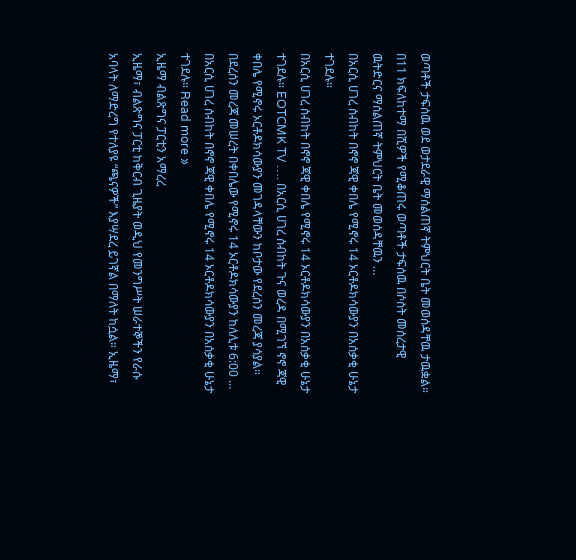ወጣቶች ታፍሰዉ ወደ ወታደራዊ ማሰልጠኛ ትምህርት ቤት መወሰዳቸዉ ታዉቋል። በ11 ክፍለከተማ በሺዎች የሚቆጠሩ ወጣቶች ታፍሰዉ በሶስት መሰረታዊ ዉትድርና ማሰልጠኛ ትምህርት ቤት መወሰዳቸዉን …
በአርሲ ሀገረ ስብከት በኖኖ ጃዊ ቀበሌ የሚኖሩ 14 ኦርቶዶክሳውያን በአሰቃቂ ሁኔታ ተገደሉ።
በአርሲ ሀገረ ስብከት በኖኖ ጃዊ ቀበሌ የሚኖሩ 14 ኦርቶዶክሳውያን በአሰቃቂ ሁኔታ ተገደሉ። EOTCMK TV …. በአርሲ ሀገረ ስብከት ጉና ወረዳ በሚገኘ ኖኖ ጃዊ ቀበሌ የሚኖሩ ኦርቶዶክሳውያን መገዳላቸውን ከቦታው የደረሰን መረጃ ያሳያል። በደረሰን መረጃ መሠረት በቀበሌው የሚኖሩ 14 ኦርቶዶክሳውያን ከለሊቱ 6:00 …
በአርሲ ሀገረ ስብከት በኖኖ ጃዊ ቀበሌ የሚኖሩ 14 ኦርቶዶክሳውያን በአሰቃቂ ሁኔታ ተገደሉ። Read more »
ኢዜማ ብልጽግና ፓርቲን አማረረ
ኢዜማ፣ ብልጽግና ፓርቲ ከቅርብ ጊዜያት ወዲህ የመንግሥት ሠራተኞችን የራሱ አባላት ለማድረግ የተለያዩ “ጫናዎች” እያሣደረ ይገኛል በማለት ከሷል። ኢዜማ፣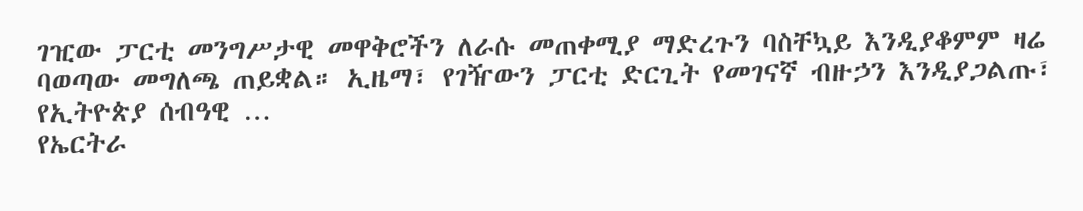ገዢው ፓርቲ መንግሥታዊ መዋቅሮችን ለራሱ መጠቀሚያ ማድረጉን ባስቸኳይ እንዲያቆምም ዛሬ ባወጣው መግለጫ ጠይቋል። ኢዜማ፣ የገዥውን ፓርቲ ድርጊት የመገናኛ ብዙኃን እንዲያጋልጡ፣ የኢትዮጵያ ሰብዓዊ …
የኤርትራ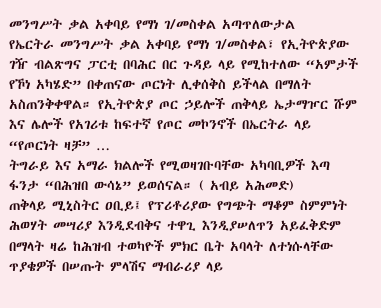መንግሥት ቃል አቀባይ የማነ ገ/መስቀል አጣጥለውታል
የኤርትራ መንግሥት ቃል አቀባይ የማነ ገ/መስቀል፣ የኢትዮጵያው ገዥ ብልጽግና ፓርቲ በባሕር በር ጉዳይ ላይ የሚከተለው “አምታች የኾነ አካሄድ” በቀጠናው ጦርነት ሊቀሰቅስ ይችላል በማለት አስጠንቅቀዋል። የኢትዮጵያ ጦር ኃይሎች ጠቅላይ ኤታማዦር ሹም እና ሌሎች የአገሪቱ ከፍተኛ የጦር መኮንኖች በኤርትራ ላይ “የጦርነት ዛቻ” …
ትግራይ እና አማራ ክልሎች የሚወዛገቡባቸው አካባቢዎች እጣ ፋንታ “በሕዝበ ውሳኔ” ይወሰናል። ( አብይ አሕመድ)
ጠቅላይ ሚኒስትር ዐቢይ፤ የፕሪቶሪያው የግጭት ማቆም ስምምነት ሕወሃት መሣሪያ እንዲደብቅና ተዋጊ እንዲያሠለጥን አይፈቅድም በማላት ዛሬ ከሕዝብ ተወካዮች ምክር ቤት አባላት ለተነሱላቸው ጥያቄዎች በሠጡት ምላሽና ማብራሪያ ላይ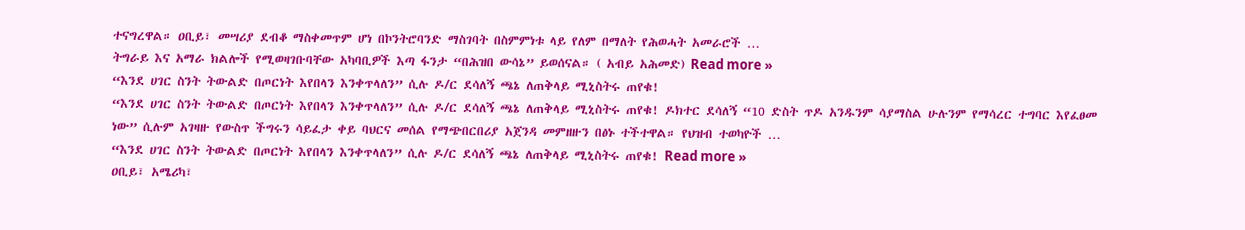ተናግረዋል። ዐቢይ፣ መሣሪያ ደብቆ ማስቀመጥም ሆነ በኮንትሮባንድ ማስገባት በስምምነቱ ላይ የለም በማለት የሕወሓት አመራሮች …
ትግራይ እና አማራ ክልሎች የሚወዛገቡባቸው አካባቢዎች እጣ ፋንታ “በሕዝበ ውሳኔ” ይወሰናል። ( አብይ አሕመድ) Read more »
“እንደ ሀገር ስንት ትውልድ በጦርነት እየበላን እንቀጥላለን” ሲሉ ዶ/ር ደሳለኝ ጫኔ ለጠቅላይ ሚኒስትሩ ጠየቁ!
“እንደ ሀገር ስንት ትውልድ በጦርነት እየበላን እንቀጥላለን” ሲሉ ዶ/ር ደሳለኝ ጫኔ ለጠቅላይ ሚኒስትሩ ጠየቁ! ዶክተር ደሳለኝ “10 ድስት ጥዶ አንዱንም ሳያማስል ሁሉንም የማሳረር ተግባር እየፈፀመ ነው” ሲሉም አገዛዙ የውስጥ ችግሩን ሳይፈታ ቀይ ባህርና መሰል የማጭበርበሪያ አጀንዳ መምዘዙን በፅኑ ተችተዋል። የህዝብ ተወካዮች …
“እንደ ሀገር ስንት ትውልድ በጦርነት እየበላን እንቀጥላለን” ሲሉ ዶ/ር ደሳለኝ ጫኔ ለጠቅላይ ሚኒስትሩ ጠየቁ! Read more »
ዐቢይ፣ አሜሪካ፣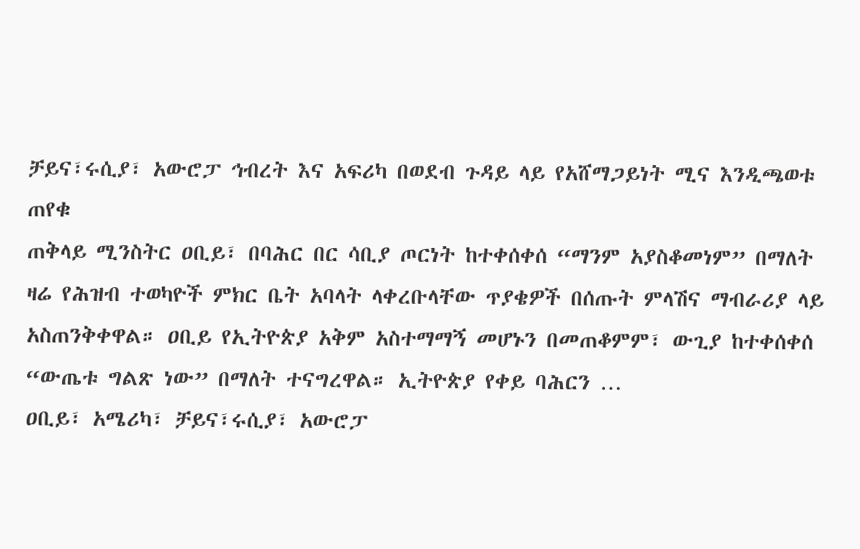ቻይና፣ሩሲያ፣ አውሮፓ ኅብረት እና አፍሪካ በወደብ ጉዳይ ላይ የአሸማጋይነት ሚና እንዲጫወቱ ጠየቁ
ጠቅላይ ሚንስትር ዐቢይ፣ በባሕር በር ሳቢያ ጦርነት ከተቀሰቀሰ “ማንም አያስቆመነም” በማለት ዛሬ የሕዝብ ተወካዮች ምክር ቤት አባላት ላቀረቡላቸው ጥያቄዎች በሰጡት ምላሽና ማብራሪያ ላይ አስጠንቅቀዋል። ዐቢይ የኢትዮጵያ አቅም አስተማማኝ መሆኑን በመጠቆምም፣ ውጊያ ከተቀሰቀሰ “ውጤቱ ግልጽ ነው” በማለት ተናግረዋል። ኢትዮጵያ የቀይ ባሕርን …
ዐቢይ፣ አሜሪካ፣ ቻይና፣ሩሲያ፣ አውሮፓ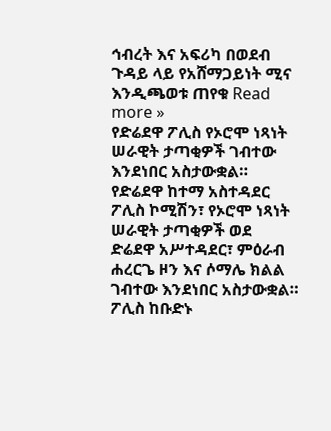ኅብረት እና አፍሪካ በወደብ ጉዳይ ላይ የአሸማጋይነት ሚና እንዲጫወቱ ጠየቁ Read more »
የድሬደዋ ፖሊስ የኦሮሞ ነጻነት ሠራዊት ታጣቂዎች ገብተው እንደነበር አስታውቋል።
የድሬደዋ ከተማ አስተዳደር ፖሊስ ኮሚሽን፣ የኦሮሞ ነጻነት ሠራዊት ታጣቂዎች ወደ ድሬደዋ አሥተዳደር፣ ምዕራብ ሐረርጌ ዞን እና ሶማሌ ክልል ገብተው እንደነበር አስታውቋል። ፖሊስ ከቡድኑ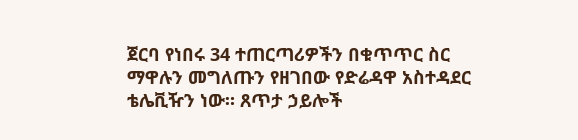ጀርባ የነበሩ 34 ተጠርጣሪዎችን በቁጥጥር ስር ማዋሉን መግለጡን የዘገበው የድሬዳዋ አስተዳደር ቴሌቪዥን ነው። ጸጥታ ኃይሎች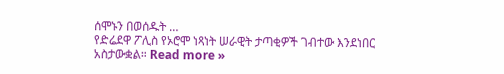ሰሞኑን በወሰዱት …
የድሬደዋ ፖሊስ የኦሮሞ ነጻነት ሠራዊት ታጣቂዎች ገብተው እንደነበር አስታውቋል። Read more »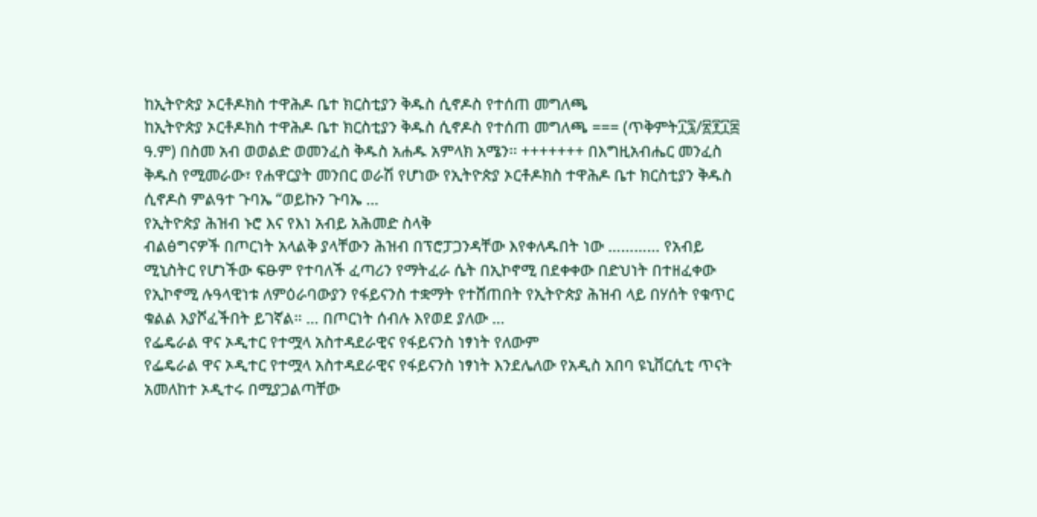ከኢትዮጵያ ኦርቶዶክስ ተዋሕዶ ቤተ ክርስቲያን ቅዱስ ሲኖዶስ የተሰጠ መግለጫ
ከኢትዮጵያ ኦርቶዶክስ ተዋሕዶ ቤተ ክርስቲያን ቅዱስ ሲኖዶስ የተሰጠ መግለጫ === (ጥቅምት፲፯/፳፻፲፰ ዓ.ም) በስመ አብ ወወልድ ወመንፈስ ቅዱስ አሐዱ አምላክ አሜን፡፡ +++++++ በእግዚአብሔር መንፈስ ቅዱስ የሚመራው፣ የሐዋርያት መንበር ወራሽ የሆነው የኢትዮጵያ ኦርቶዶክስ ተዋሕዶ ቤተ ክርስቲያን ቅዱስ ሲኖዶስ ምልዓተ ጉባኤ “ወይኩን ጉባኤ …
የኢትዮጵያ ሕዝብ ኑሮ እና የእነ አብይ አሕመድ ስላቅ
ብልፅግናዎች በጦርነት አላልቅ ያላቸውን ሕዝብ በፕሮፓጋንዳቸው እየቀለዱበት ነው ………… የአብይ ሚኒስትር የሆነችው ፍፁም የተባለች ፈጣሪን የማትፈራ ሴት በኢኮኖሚ በደቀቀው በድህነት በተዘፈቀው የኢኮኖሚ ሉዓላዊነቱ ለምዕራባውያን የፋይናንስ ተቋማት የተሸጠበት የኢትዮጵያ ሕዝብ ላይ በሃሰት የቁጥር ቁልል እያሾፈችበት ይገኛል። … በጦርነት ሰብሉ እየወደ ያለው …
የፌዴራል ዋና ኦዲተር የተሟላ አስተዳደራዊና የፋይናንስ ነፃነት የለውም
የፌዴራል ዋና ኦዲተር የተሟላ አስተዳደራዊና የፋይናንስ ነፃነት እንደሌለው የአዲስ አበባ ዩኒቨርሲቲ ጥናት አመለከተ ኦዲተሩ በሚያጋልጣቸው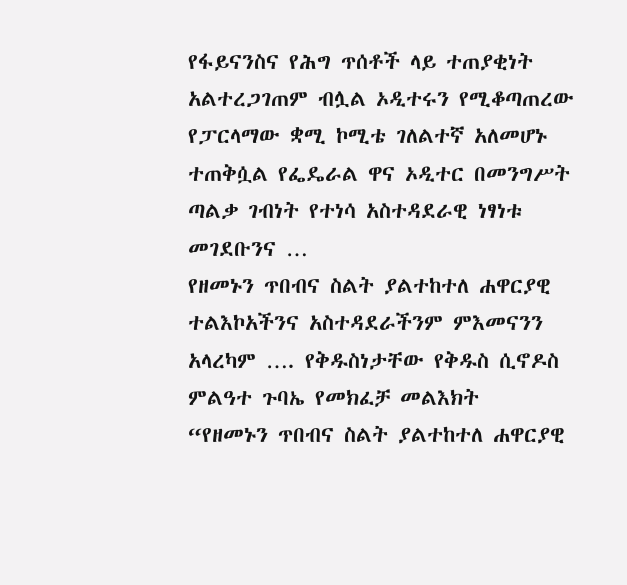የፋይናንስና የሕግ ጥሰቶች ላይ ተጠያቂነት አልተረጋገጠም ብሏል ኦዲተሩን የሚቆጣጠረው የፓርላማው ቋሚ ኮሚቴ ገለልተኛ አለመሆኑ ተጠቅሷል የፌዴራል ዋና ኦዲተር በመንግሥት ጣልቃ ገብነት የተነሳ አስተዳደራዊ ነፃነቱ መገደቡንና …
የዘመኑን ጥበብና ስልት ያልተከተለ ሐዋርያዊ ተልእኮአችንና አስተዳደራችንም ምእመናንን አላረካም …. የቅዱስነታቸው የቅዱስ ሲኖዶስ ምልዓተ ጉባኤ የመክፈቻ መልእክት
“የዘመኑን ጥበብና ስልት ያልተከተለ ሐዋርያዊ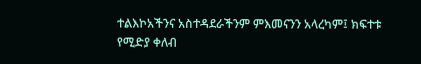ተልእኮአችንና አስተዳደራችንም ምእመናንን አላረካም፤ ክፍተቱ የሚድያ ቀለብ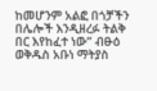ከመሆንም አልፎ በጎቻችን በሌሎች እንዲዘረፉ ትልቅ በር እየከፈተ ነው” ብፁዕ ወቅዱስ አቡነ ማትያስ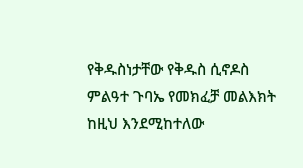የቅዱስነታቸው የቅዱስ ሲኖዶስ ምልዓተ ጉባኤ የመክፈቻ መልእክት ከዚህ እንደሚከተለው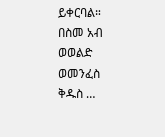ይቀርባል። በስመ አብ ወወልድ ወመንፈስ ቅዱስ …